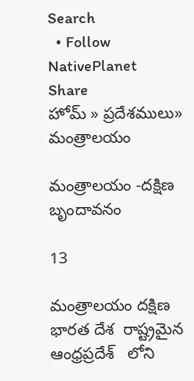Search
  • Follow NativePlanet
Share
హోమ్ » ప్రదేశములు» మంత్రాలయం

మంత్రాలయం -దక్షిణ బృందావనం

13

మంత్రాలయం దక్షిణ భారత దేశ  రాష్ట్రమైన ఆంధ్రప్రదేశ్   లోని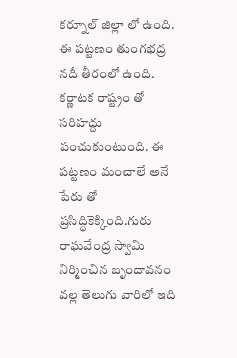కర్నూల్ జిల్లా లో ఉంది. ఈ పట్టణం తుంగభద్ర నదీ తీరంలో ఉంది. కర్ణాటక రాష్ట్రం తో సరిహద్దు పంచుకుంటుంది. ఈ పట్టణం మంచాలే అనే పేరు తో ప్రసిద్ధికెక్కింది.గురు రాఘవేంద్ర స్వామి నిర్మించిన బృందావనం వల్ల తెలుగు వారిలో ఇది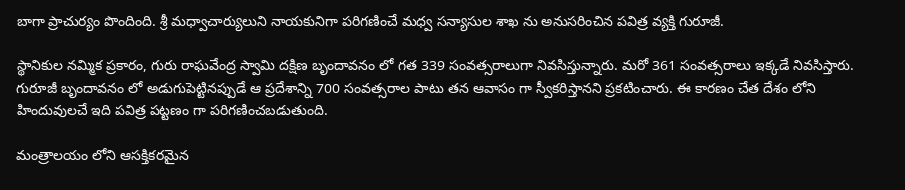బాగా ప్రాచుర్యం పొందింది. శ్రీ మధ్వాచార్యులుని నాయకునిగా పరిగణించే మధ్వ సన్యాసుల శాఖ ను అనుసరించిన పవిత్ర వ్యక్తి గురూజీ.

స్థానికుల నమ్మిక ప్రకారం, గురు రాఘవేంద్ర స్వామి దక్షిణ బృందావనం లో గత 339 సంవత్సరాలుగా నివసిస్తున్నారు. మరో 361 సంవత్సరాలు ఇక్కడే నివసిస్తారు. గురూజీ బృందావనం లో అడుగుపెట్టినప్పుడే ఆ ప్రదేశాన్ని 700 సంవత్సరాల పాటు తన ఆవాసం గా స్వీకరిస్తానని ప్రకటించారు. ఈ కారణం చేత దేశం లోని హిందువులచే ఇది పవిత్ర పట్టణం గా పరిగణించబడుతుంది.

మంత్రాలయం లోని ఆసక్తికరమైన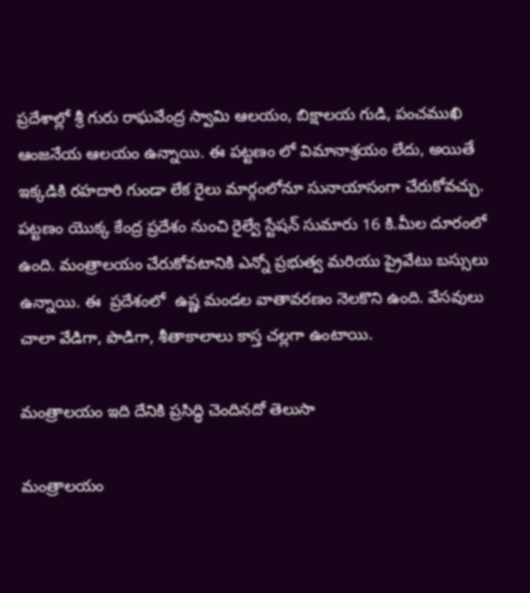ప్రదేశాల్లో శ్రీ గురు రాఘవేంద్ర స్వామి ఆలయం, బిక్షాలయ గుడి, పంచముఖి ఆంజనేయ ఆలయం ఉన్నాయి. ఈ పట్టణం లో విమానాశ్రయం లేదు, అయితే ఇక్కడికి రహదారి గుండా లేక రైలు మార్గంలోనూ సునాయాసంగా చేరుకోవచ్చు. పట్టణం యొక్క కేంద్ర ప్రదేశం నుంచి రైల్వే స్టేషన్ సుమారు 16 కి.మీల దూరంలో ఉంది. మంత్రాలయం చేరుకోవటానికి ఎన్నో ప్రభుత్వ మరియు ప్రైవేటు బస్సులు ఉన్నాయి. ఈ  ప్రదేశంలో  ఉష్ణ మండల వాతావరణం నెలకొని ఉంది. వేసవులు చాలా వేడిగా, పొడిగా, శీతాకాలాలు కాస్త చల్లగా ఉంటాయి.

మంత్రాలయం ఇది దేనికి ప్రసిద్ధి చెందినదో తెలుసా

మంత్రాలయం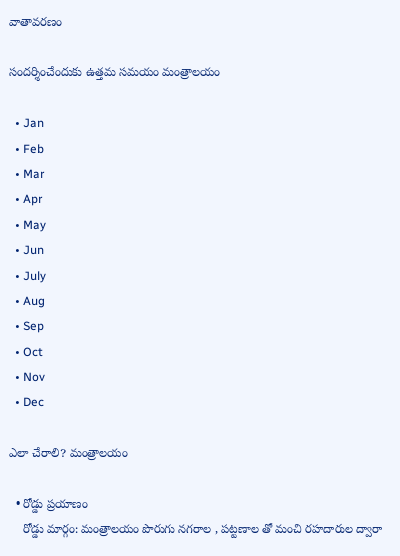వాతావరణం

సందర్శించేందుకు ఉత్తమ సమయం మంత్రాలయం

  • Jan
  • Feb
  • Mar
  • Apr
  • May
  • Jun
  • July
  • Aug
  • Sep
  • Oct
  • Nov
  • Dec

ఎలా చేరాలి? మంత్రాలయం

  • రోడ్డు ప్రయాణం
    రోడ్డు మార్గం: మంత్రాలయం పొరుగు నగరాల , పట్టణాల తో మంచి రహదారుల ద్వారా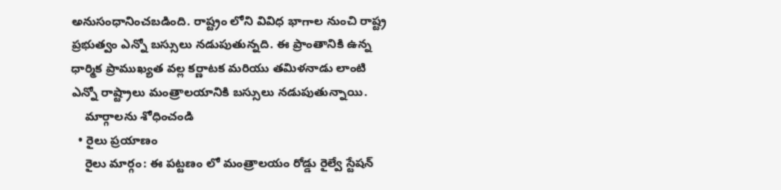అనుసంధానించబడింది. రాష్ట్రం లోని వివిధ భాగాల నుంచి రాష్ట్ర ప్రభుత్వం ఎన్నో బస్సులు నడుపుతున్నది. ఈ ప్రాంతానికి ఉన్న ధార్మిక ప్రాముఖ్యత వల్ల కర్ణాటక మరియు తమిళనాడు లాంటి ఎన్నో రాష్ట్రాలు మంత్రాలయానికి బస్సులు నడుపుతున్నాయి.
    మార్గాలను శోధించండి
  • రైలు ప్రయాణం
    రైలు మార్గం: ఈ పట్టణం లో మంత్రాలయం రోడ్డు రైల్వే స్టేషన్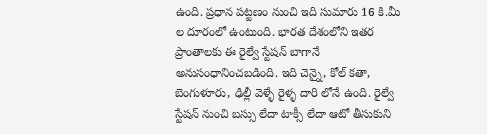ఉంది. ప్రధాన పట్టణం నుంచి ఇది సుమారు 16 కి.మీ ల దూరంలో ఉంటుంది. భారత దేశంలోని ఇతర ప్రాంతాలకు ఈ రైల్వే స్టేషన్ బాగానే అనుసంధానించబడింది. ఇది చెన్నై, కోల్ కతా, బెంగుళూరు, ఢిల్లీ వెళ్ళే రైళ్ళ దారి లోనే ఉంది. రైల్వే స్టేషన్ నుంచి బస్సు లేదా టాక్సీ లేదా ఆటో తీసుకుని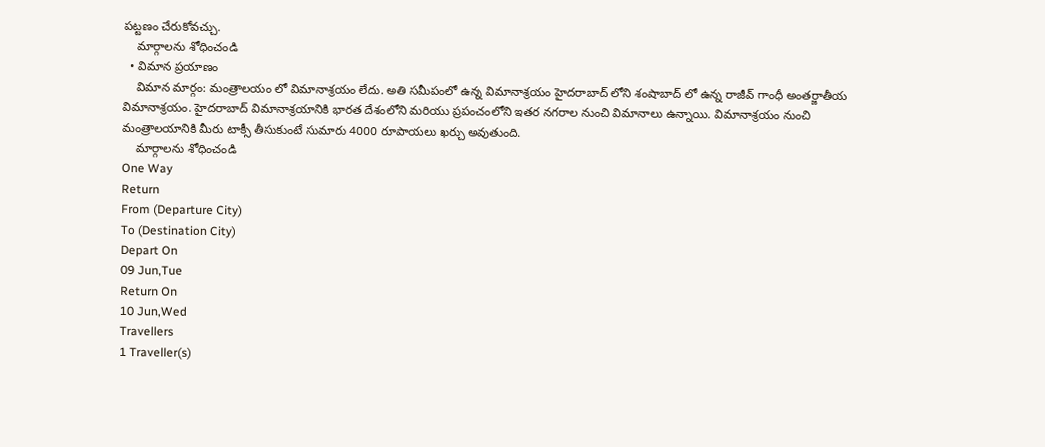పట్టణం చేరుకోవచ్చు.
    మార్గాలను శోధించండి
  • విమాన ప్రయాణం
    విమాన మార్గం: మంత్రాలయం లో విమానాశ్రయం లేదు. అతి సమీపంలో ఉన్న విమానాశ్రయం హైదరాబాద్ లోని శంషాబాద్ లో ఉన్న రాజీవ్ గాంధీ అంతర్జాతీయ విమానాశ్రయం. హైదరాబాద్ విమానాశ్రయానికి భారత దేశంలోని మరియు ప్రపంచంలోని ఇతర నగరాల నుంచి విమానాలు ఉన్నాయి. విమానాశ్రయం నుంచి మంత్రాలయానికి మీరు టాక్సీ తీసుకుంటే సుమారు 4000 రూపాయలు ఖర్చు అవుతుంది.
    మార్గాలను శోధించండి
One Way
Return
From (Departure City)
To (Destination City)
Depart On
09 Jun,Tue
Return On
10 Jun,Wed
Travellers
1 Traveller(s)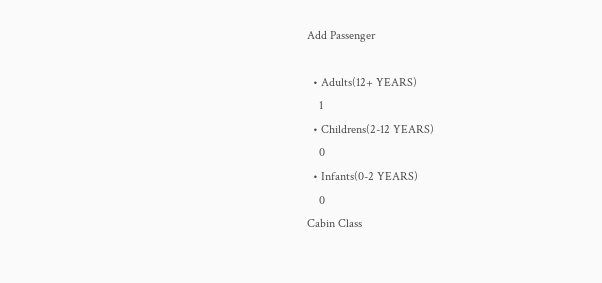Add Passenger

  • Adults(12+ YEARS)
    1
  • Childrens(2-12 YEARS)
    0
  • Infants(0-2 YEARS)
    0
Cabin Class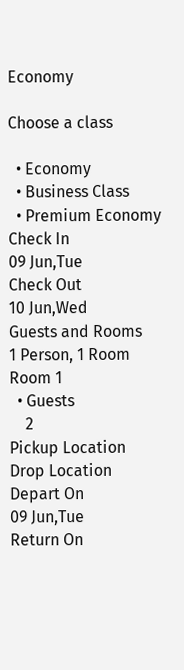Economy

Choose a class

  • Economy
  • Business Class
  • Premium Economy
Check In
09 Jun,Tue
Check Out
10 Jun,Wed
Guests and Rooms
1 Person, 1 Room
Room 1
  • Guests
    2
Pickup Location
Drop Location
Depart On
09 Jun,Tue
Return On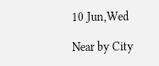10 Jun,Wed

Near by City